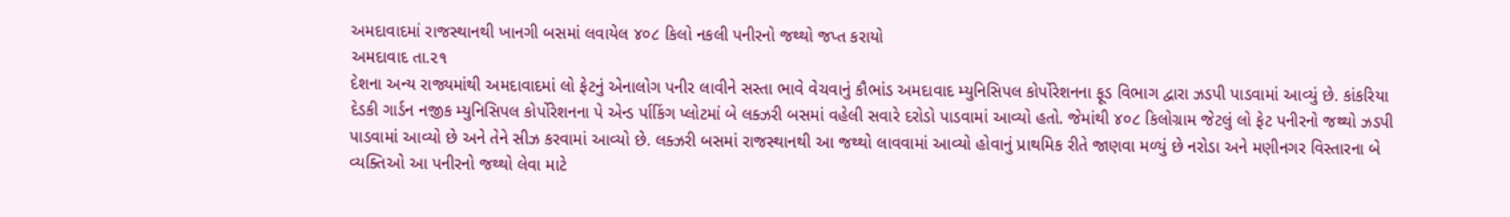અમદાવાદમાં રાજસ્થાનથી ખાનગી બસમાં લવાયેલ ૪૦૮ કિલો નકલી પનીરનો જથ્થો જપ્ત કરાયો
અમદાવાદ તા.૨૧
દેશના અન્ય રાજ્યમાંથી અમદાવાદમાં લો ફેટનું એનાલોગ પનીર લાવીને સસ્તા ભાવે વેચવાનું કૌભાંડ અમદાવાદ મ્યુનિસિપલ કોર્પોરેશનના ફૂડ વિભાગ દ્વારા ઝડપી પાડવામાં આવ્યું છે. કાંકરિયા દેડકી ગાર્ડન નજીક મ્યુનિસિપલ કોર્પોરેશનના પે એન્ડ ર્પાકિંગ પ્લોટમાં બે લક્ઝરી બસમાં વહેલી સવારે દરોડો પાડવામાં આવ્યો હતો. જેમાંથી ૪૦૮ કિલોગ્રામ જેટલું લો ફેટ પનીરનો જથ્થો ઝડપી પાડવામાં આવ્યો છે અને તેને સીઝ કરવામાં આવ્યો છે. લક્ઝરી બસમાં રાજસ્થાનથી આ જથ્થો લાવવામાં આવ્યો હોવાનું પ્રાથમિક રીતે જાણવા મળ્યું છે નરોડા અને મણીનગર વિસ્તારના બે વ્યક્તિઓ આ પનીરનો જથ્થો લેવા માટે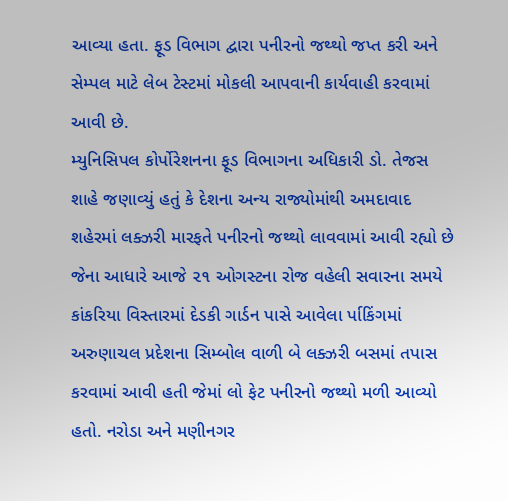આવ્યા હતા. ફૂડ વિભાગ દ્વારા પનીરનો જથ્થો જપ્ત કરી અને સેમ્પલ માટે લેબ ટેસ્ટમાં મોકલી આપવાની કાર્યવાહી કરવામાં આવી છે.
મ્યુનિસિપલ કોર્પોરેશનના ફૂડ વિભાગના અધિકારી ડો. તેજસ શાહે જણાવ્યું હતું કે દેશના અન્ય રાજ્યોમાંથી અમદાવાદ શહેરમાં લક્ઝરી મારફતે પનીરનો જથ્થો લાવવામાં આવી રહ્યો છે જેના આધારે આજે ૨૧ ઓગસ્ટના રોજ વહેલી સવારના સમયે કાંકરિયા વિસ્તારમાં દેડકી ગાર્ડન પાસે આવેલા ર્પાકિંગમાં અરુણાચલ પ્રદેશના સિમ્બોલ વાળી બે લક્ઝરી બસમાં તપાસ કરવામાં આવી હતી જેમાં લો ફેટ પનીરનો જથ્થો મળી આવ્યો હતો. નરોડા અને મણીનગર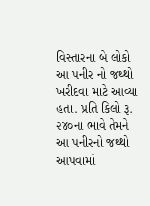વિસ્તારના બે લોકો આ પનીર નો જથ્થો ખરીદવા માટે આવ્યા હતા. પ્રતિ કિલો રૂ. ૨૪૦ના ભાવે તેમને આ પનીરનો જથ્થો આપવામાં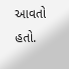આવતો હતો.